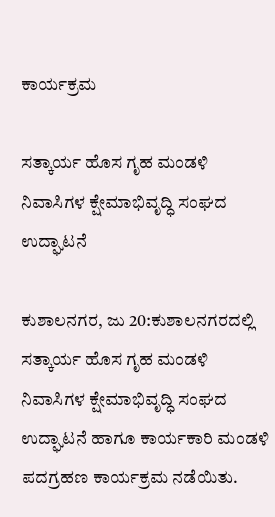ಕಾರ್ಯಕ್ರಮ

ಸತ್ಕಾರ್ಯ ಹೊಸ ಗೃಹ ಮಂಡಳಿ ನಿವಾಸಿಗಳ ಕ್ಷೇಮಾಭಿವೃದ್ಧಿ ಸಂಘದ ಉದ್ಘಾಟನೆ

ಕುಶಾಲನಗರ, ಜು 20:ಕುಶಾಲನಗರದಲ್ಲಿ ಸತ್ಕಾರ್ಯ ಹೊಸ ಗೃಹ ಮಂಡಳಿ ನಿವಾಸಿಗಳ ಕ್ಷೇಮಾಭಿವೃದ್ಧಿ ಸಂಘದ ಉದ್ಘಾಟನೆ ಹಾಗೂ ಕಾರ್ಯಕಾರಿ ಮಂಡಳಿ ಪದಗ್ರಹಣ ಕಾರ್ಯಕ್ರಮ ನಡೆಯಿತು.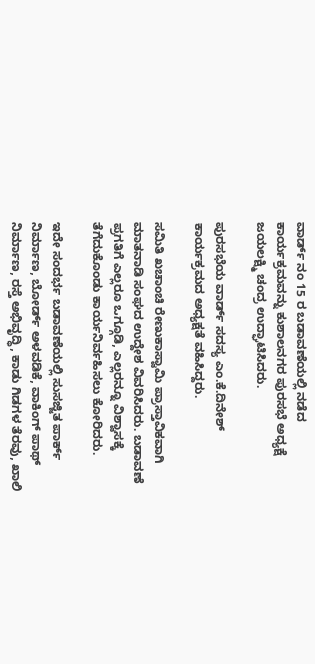ವಾರ್ಡ್ ನಂ 15 ರ ಬಡಾವಣೆಯಲ್ಲಿ ನಡೆದ ಕಾರ್ಯಕ್ರಮವನ್ನು ಕುಶಾಲನಗರ ಪುರಸಭೆ ಅಧ್ಯಕ್ಷೆ ಜಯಲಕ್ಷ್ಮಿ ಚಂದ್ರ ಉದ್ಘಾಟಿಸಿದರು.

ಪುರಸಭೆಯ ವಾರ್ಡ್ ಸದಸ್ಯ ಎಂ.ಕೆ.ದಿನೇಶ್ ಕಾರ್ಯಕ್ರಮದ ಅಧ್ಯಕ್ಷತೆ ವಹಿಸಿದ್ದರು.

ಸಮಿತಿ ಖಚಾಂಚಿ ರೇಣುಕಾಸ್ವಾಮಿ ಪ್ರಾಸ್ತಾವಿಕವಾಗಿ ಮಾತನಾಡಿ ಸಂಘದ ಉದ್ದೇಶ ವಿವರಿಸಿದರು. ಬಡಾವಣೆ ಪ್ರಗತಿಗೆ ಎಲ್ಲರೂ ಒಗ್ಗೂಡಿ, ಎಲ್ಲರನ್ನೂ ವಿಶ್ವಾಸಕ್ಕೆ ತೆಗೆದುಕೊಂಡು ಕಾರ್ಯನಿರ್ವಹಿಸಲು ಕೋರಿದರು.

ಇದೇ ಸಂದರ್ಭ ಬಡಾವಣೆಯಲ್ಲಿ ಸುಸಜ್ಜಿತ ಪಾರ್ಕ್ ನಿರ್ಮಾಣ, ಬೋರ್ಡ್ ಅಳವಡಿಕೆ, ವಾಕಿಂಗ್ ಪಾಥ್ ನಿರ್ಮಾಣ, ರಸ್ತೆ ಅಭಿವೃದ್ಧಿ, ಕಾಡು ಗಿಡಗಳ ತೆರವು, ಖಾಲಿ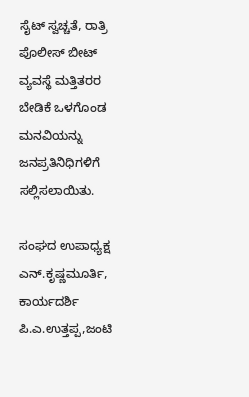ಸೈಟ್ ಸ್ವಚ್ಚತೆ, ರಾತ್ರಿ ಪೊಲೀಸ್ ಬೀಟ್ ವ್ಯವಸ್ಥೆ ಮತ್ತಿತರರ ಬೇಡಿಕೆ ಒಳಗೊಂಡ ಮನವಿಯನ್ನು ಜನಪ್ರತಿನಿಧಿಗಳಿಗೆ ಸಲ್ಲಿಸಲಾಯಿತು.

ಸಂಘದ ಉಪಾಧ್ಯಕ್ಷ ಎನ್.ಕೃಷ್ಣಮೂರ್ತಿ, ಕಾರ್ಯದರ್ಶಿ ಪಿ.ಎ.ಉತ್ತಪ್ಪ,ಜಂಟಿ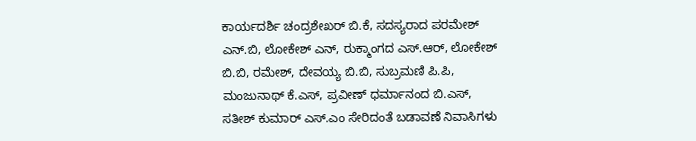ಕಾರ್ಯದರ್ಶಿ ಚಂದ್ರಶೇಖರ್ ಬಿ.ಕೆ, ಸದಸ್ಯರಾದ ಪರಮೇಶ್ ಎನ್.ಬಿ, ಲೋಕೇಶ್ ಎನ್, ರುಕ್ಮಾಂಗದ ಎಸ್.ಆರ್, ಲೋಕೇಶ್ ಬಿ.ಬಿ, ರಮೇಶ್, ದೇವಯ್ಯ ಬಿ.ಬಿ, ಸುಬ್ರಮಣಿ ಪಿ.ಪಿ, ಮಂಜುನಾಥ್ ಕೆ.ಎಸ್, ಪ್ರವೀಣ್ ಧರ್ಮಾನಂದ ಬಿ.ಎಸ್, ಸತೀಶ್ ಕುಮಾರ್ ಎಸ್‌.ಎಂ ಸೇರಿದಂತೆ ಬಡಾವಣೆ ನಿವಾಸಿಗಳು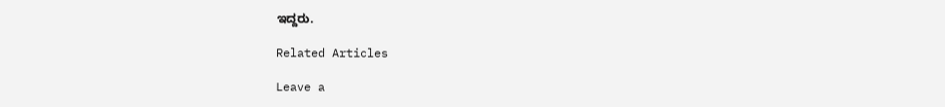ಇದ್ದರು.

Related Articles

Leave a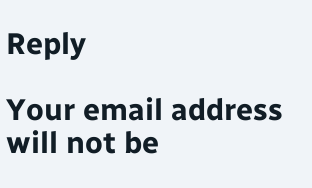Reply

Your email address will not be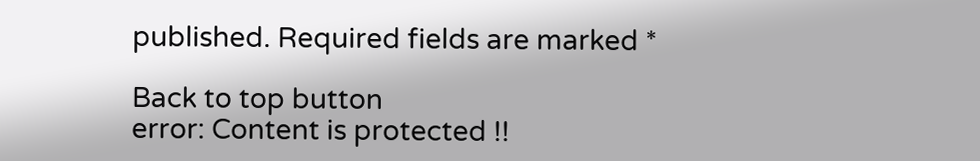published. Required fields are marked *

Back to top button
error: Content is protected !!